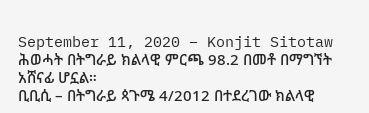September 11, 2020 – Konjit Sitotaw
ሕወሓት በትግራይ ክልላዊ ምርጫ 98.2 በመቶ በማግኘት አሸናፊ ሆኗል።
ቢቢሲ – በትግራይ ጳጉሜ 4/2012 በተደረገው ክልላዊ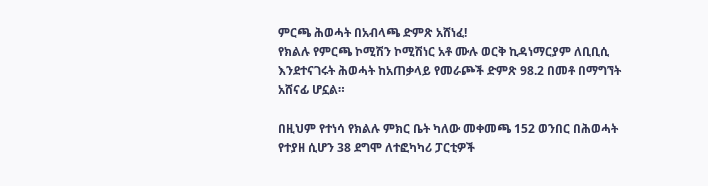ምርጫ ሕወሓት በአብላጫ ድምጽ አሸነፈ!
የክልሉ የምርጫ ኮሚሽን ኮሚሽነር አቶ ሙሉ ወርቅ ኪዳነማርያም ለቢቢሲ እንደተናገሩት ሕወሓት ከአጠቃላይ የመራጮች ድምጽ 98.2 በመቶ በማግኘት አሸናፊ ሆኗል።

በዚህም የተነሳ የክልሉ ምክር ቤት ካለው መቀመጫ 152 ወንበር በሕወሓት የተያዘ ሲሆን 38 ደግሞ ለተፎካካሪ ፓርቲዎች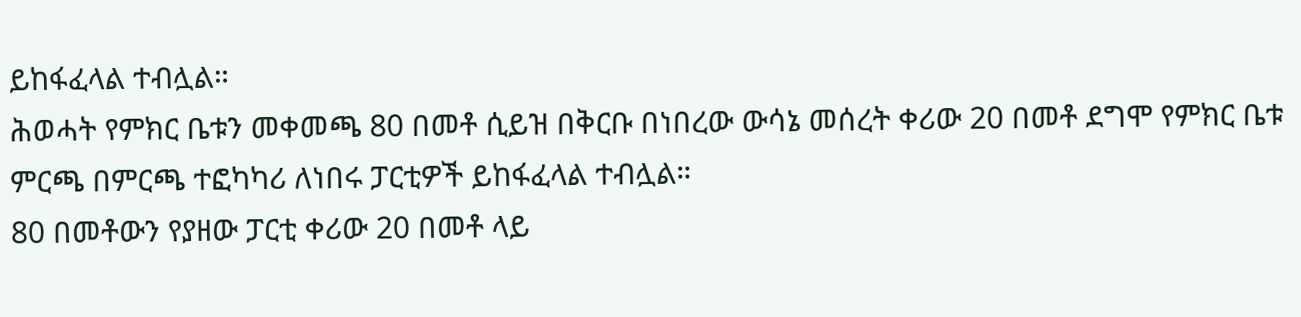ይከፋፈላል ተብሏል።
ሕወሓት የምክር ቤቱን መቀመጫ 80 በመቶ ሲይዝ በቅርቡ በነበረው ውሳኔ መሰረት ቀሪው 20 በመቶ ደግሞ የምክር ቤቱ ምርጫ በምርጫ ተፎካካሪ ለነበሩ ፓርቲዎች ይከፋፈላል ተብሏል።
80 በመቶውን የያዘው ፓርቲ ቀሪው 20 በመቶ ላይ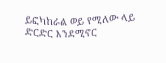ይፎካከራል ወይ የሚለው ላይ ድርድር እንደሚኖር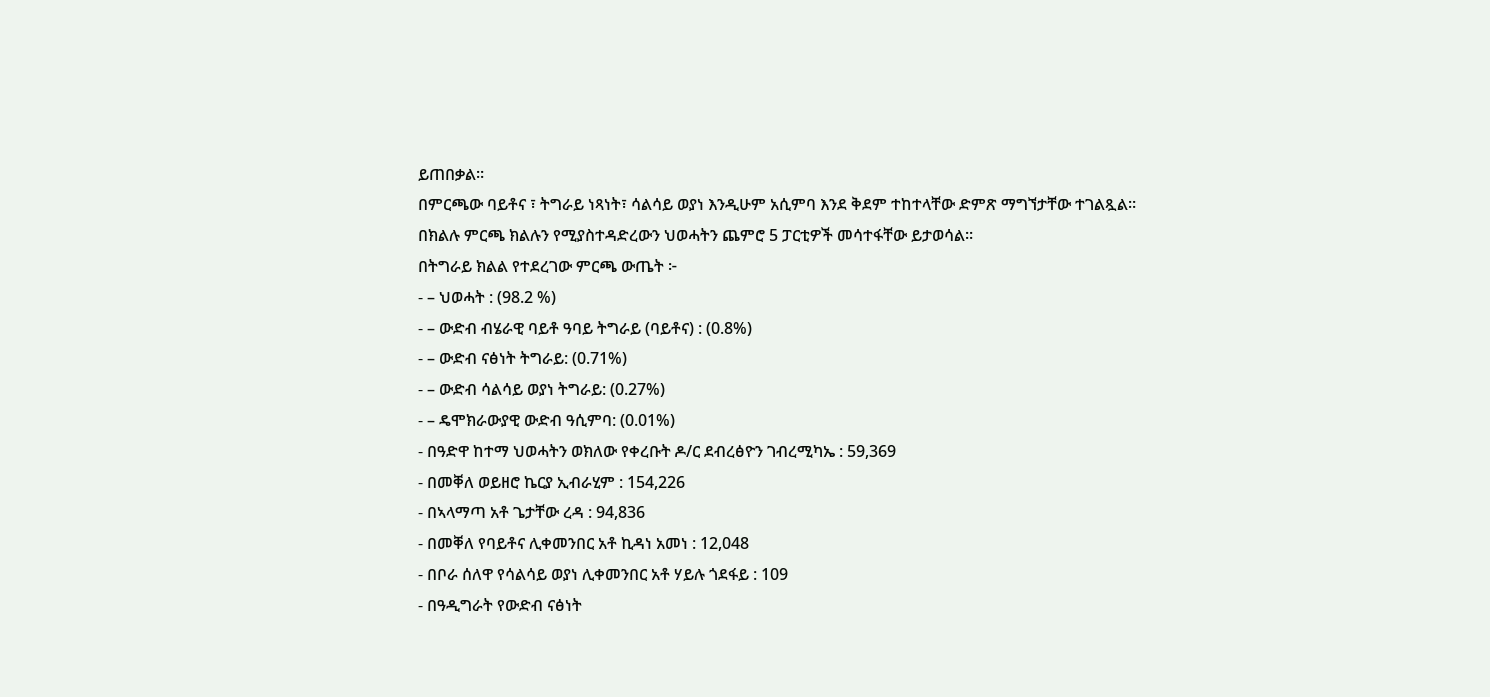ይጠበቃል።
በምርጫው ባይቶና ፣ ትግራይ ነጻነት፣ ሳልሳይ ወያነ እንዲሁም አሲምባ እንደ ቅደም ተከተላቸው ድምጽ ማግኘታቸው ተገልጿል።
በክልሉ ምርጫ ክልሉን የሚያስተዳድረውን ህወሓትን ጨምሮ 5 ፓርቲዎች መሳተፋቸው ይታወሳል።
በትግራይ ክልል የተደረገው ምርጫ ውጤት ፦
- – ህወሓት : (98.2 %)
- – ውድብ ብሄራዊ ባይቶ ዓባይ ትግራይ (ባይቶና) : (0.8%)
- – ውድብ ናፅነት ትግራይ: (0.71%)
- – ውድብ ሳልሳይ ወያነ ትግራይ: (0.27%)
- – ዴሞክራውያዊ ውድብ ዓሲምባ: (0.01%)
- በዓድዋ ከተማ ህወሓትን ወክለው የቀረቡት ዶ/ር ደብረፅዮን ገብረሚካኤ : 59,369
- በመቐለ ወይዘሮ ኬርያ ኢብራሂም : 154,226
- በኣላማጣ አቶ ጌታቸው ረዳ : 94,836
- በመቐለ የባይቶና ሊቀመንበር አቶ ኪዳነ አመነ : 12,048
- በቦራ ሰለዋ የሳልሳይ ወያነ ሊቀመንበር አቶ ሃይሉ ጎደፋይ : 109
- በዓዲግራት የውድብ ናፅነት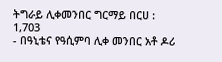ትግራይ ሊቀመንበር ግርማይ በርሀ : 1,703
- በዓኒቴና የዓሲምባ ሊቀ መንበር አቶ ዶሪ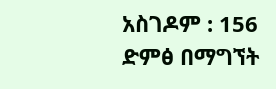አስገዶም : 156 ድምፅ በማግኘት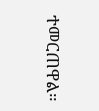ተመርጠዋል።